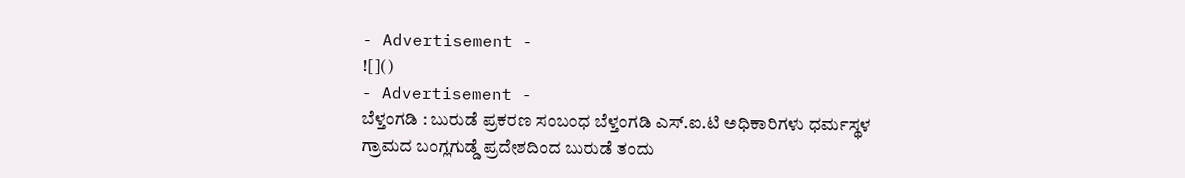- Advertisement -
![]()
- Advertisement -
ಬೆಳ್ತಂಗಡಿ : ಬುರುಡೆ ಪ್ರಕರಣ ಸಂಬಂಧ ಬೆಳ್ತಂಗಡಿ ಎಸ್.ಐ.ಟಿ ಅಧಿಕಾರಿಗಳು ಧರ್ಮಸ್ಥಳ ಗ್ರಾಮದ ಬಂಗ್ಲಗುಡ್ಡೆ ಪ್ರದೇಶದಿಂದ ಬುರುಡೆ ತಂದು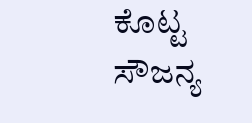ಕೊಟ್ಟ ಸೌಜನ್ಯ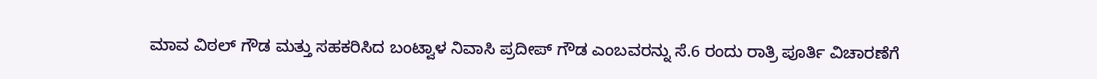ಮಾವ ವಿಠಲ್ ಗೌಡ ಮತ್ತು ಸಹಕರಿಸಿದ ಬಂಟ್ವಾಳ ನಿವಾಸಿ ಪ್ರದೀಪ್ ಗೌಡ ಎಂಬವರನ್ನು ಸೆ.6 ರಂದು ರಾತ್ರಿ ಪೂರ್ತಿ ವಿಚಾರಣೆಗೆ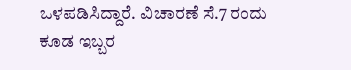ಒಳಪಡಿಸಿದ್ದಾರೆ. ವಿಚಾರಣೆ ಸೆ.7 ರಂದು ಕೂಡ ಇಬ್ಬರ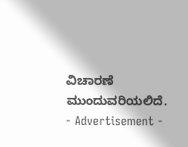ವಿಚಾರಣೆ ಮುಂದುವರಿಯಲಿದೆ.
- Advertisement -